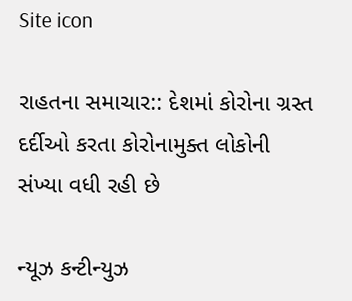Site icon

રાહતના સમાચાર:: દેશમાં કોરોના ગ્રસ્ત દર્દીઓ કરતા કોરોનામુક્ત લોકોની સંખ્યા વધી રહી છે

ન્યૂઝ કન્ટીન્યુઝ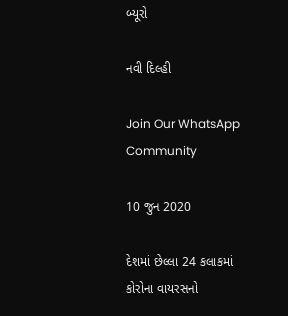બ્યૂરો

નવી દિલ્હી

Join Our WhatsApp Community

10 જુન 2020

દેશમાં છેલ્લા 24 કલાકમાં કોરોના વાયરસનો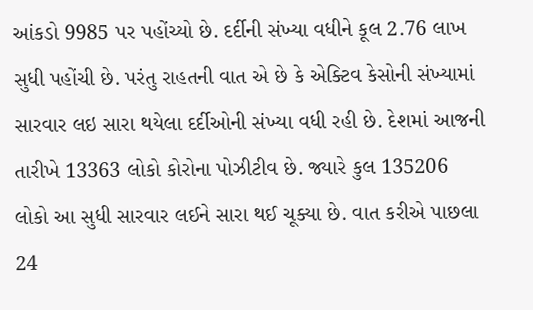આંકડો 9985 પર પહોંચ્યો છે. દર્દીની સંખ્યા વધીને કૂલ 2.76 લાખ  સુધી પહોંચી છે. પરંતુ રાહતની વાત એ છે કે એક્ટિવ કેસોની સંખ્યામાં સારવાર લઇ સારા થયેલા દર્દીઓની સંખ્યા વધી રહી છે. દેશમાં આજની તારીખે 13363 લોકો કોરોના પોઝીટીવ છે. જ્યારે કુલ 135206 લોકો આ સુધી સારવાર લઈને સારા થઈ ચૂક્યા છે. વાત કરીએ પાછલા 24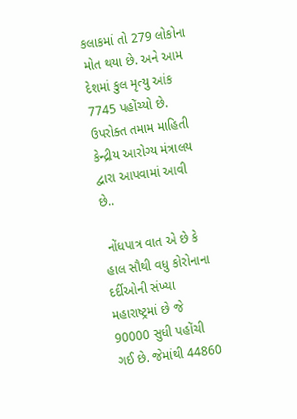કલાકમાં તો 279 લોકોના મોત થયા છે. અને આમ દેશમાં કુલ મૃત્યુ આંક 7745 પહોંચ્યો છે. ઉપરોક્ત તમામ માહિતી કેન્દ્રીય આરોગ્ય મંત્રાલય દ્વારા આપવામાં આવી છે..

 નોંધપાત્ર વાત એ છે કે હાલ સૌથી વધુ કોરોનાના દર્દીઓની સંખ્યા મહારાષ્ટ્રમાં છે જે 90000 સુધી પહોંચી ગઈ છે. જેમાંથી 44860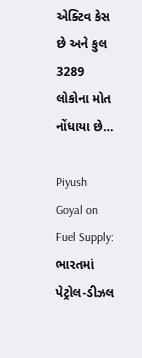એક્ટિવ કેસ છે અને કુલ 3289 લોકોના મોત નોંધાયા છે…

Piyush Goyal on Fuel Supply: ભારતમાં પેટ્રોલ-ડીઝલ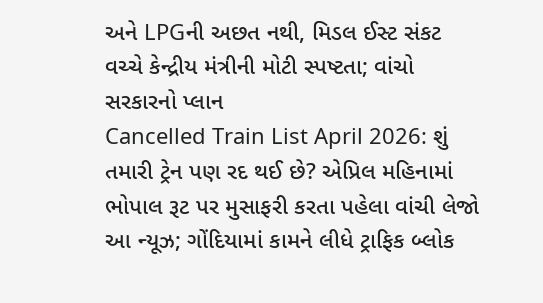અને LPGની અછત નથી, મિડલ ઈસ્ટ સંકટ વચ્ચે કેન્દ્રીય મંત્રીની મોટી સ્પષ્ટતા; વાંચો સરકારનો પ્લાન
Cancelled Train List April 2026: શું તમારી ટ્રેન પણ રદ થઈ છે? એપ્રિલ મહિનામાં ભોપાલ રૂટ પર મુસાફરી કરતા પહેલા વાંચી લેજો આ ન્યૂઝ; ગોંદિયામાં કામને લીધે ટ્રાફિક બ્લોક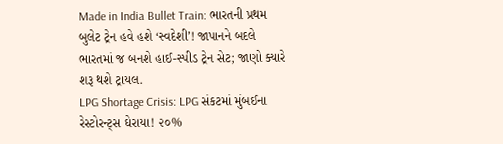Made in India Bullet Train: ભારતની પ્રથમ બુલેટ ટ્રેન હવે હશે ‘સ્વદેશી’! જાપાનને બદલે ભારતમાં જ બનશે હાઈ-સ્પીડ ટ્રેન સેટ; જાણો ક્યારે શરૂ થશે ટ્રાયલ.
LPG Shortage Crisis: LPG સંકટમાં મુંબઈના રેસ્ટોરન્ટ્સ ઘેરાયા! ૨૦%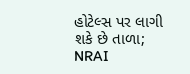હોટેલ્સ પર લાગી શકે છે તાળા; NRAI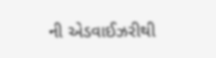ની એડવાઈઝરીથી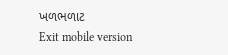ખળભળાટ
Exit mobile version